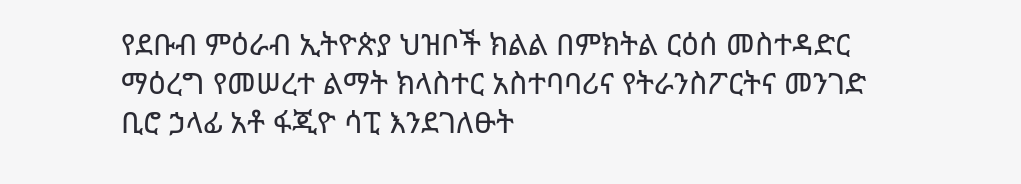የደቡብ ምዕራብ ኢትዮጵያ ህዝቦች ክልል በምክትል ርዕሰ መስተዳድር ማዕረግ የመሠረተ ልማት ክላስተር አስተባባሪና የትራንስፖርትና መንገድ ቢሮ ኃላፊ አቶ ፋጂዮ ሳፒ እንደገለፁት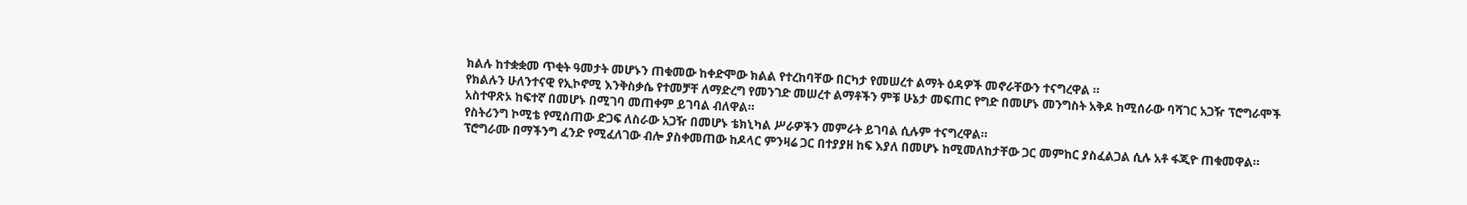ክልሉ ከተቋቋመ ጥቂት ዓመታት መሆኑን ጠቁመው ከቀድሞው ክልል የተረከባቸው በርካታ የመሠረተ ልማት ዕዳዎች መኖራቸውን ተናግረዋል ።
የክልሉን ሁለንተናዊ የኢኮኖሚ እንቅስቃሴ የተመቻቸ ለማድረግ የመንገድ መሠረተ ልማቶችን ምቹ ሁኔታ መፍጠር የግድ በመሆኑ መንግስት አቅዶ ከሚሰራው ባሻገር አጋዥ ፕሮግራሞች አስተዋጽኦ ከፍተኛ በመሆኑ በሚገባ መጠቀም ይገባል ብለዋል።
የስትሪንግ ኮሚቴ የሚሰጠው ድጋፍ ለስራው አጋዥ በመሆኑ ቴክኒካል ሥራዎችን መምራት ይገባል ሲሉም ተናግረዋል።
ፕሮግራሙ በማችንግ ፈንድ የሚፈለገው ብሎ ያስቀመጠው ከዶላር ምንዛሬ ጋር በተያያዘ ከፍ እያለ በመሆኑ ከሚመለከታቸው ጋር መምከር ያስፈልጋል ሲሉ አቶ ፋጂዮ ጠቁመዋል።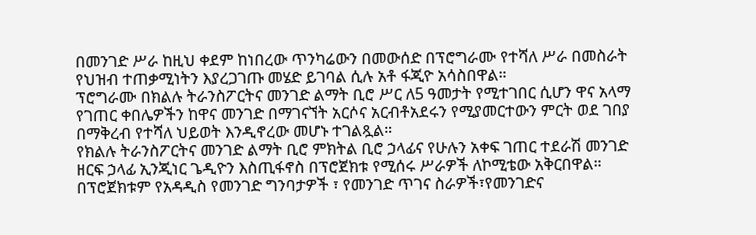በመንገድ ሥራ ከዚህ ቀደም ከነበረው ጥንካሬውን በመውሰድ በፕሮግራሙ የተሻለ ሥራ በመስራት የህዝብ ተጠቃሚነትን እያረጋገጡ መሄድ ይገባል ሲሉ አቶ ፋጂዮ አሳስበዋል።
ፕሮግራሙ በክልሉ ትራንስፖርትና መንገድ ልማት ቢሮ ሥር ለ5 ዓመታት የሚተገበር ሲሆን ዋና አላማ የገጠር ቀበሌዎችን ከዋና መንገድ በማገናኘት አርሶና አርብቶአደሩን የሚያመርተውን ምርት ወደ ገበያ በማቅረብ የተሻለ ህይወት እንዲኖረው መሆኑ ተገልጿል።
የክልሉ ትራንስፖርትና መንገድ ልማት ቢሮ ምክትል ቢሮ ኃላፊና የሁሉን አቀፍ ገጠር ተደራሽ መንገድ ዘርፍ ኃላፊ ኢንጂነር ጌዲዮን እስጢፋኖስ በፕሮጀክቱ የሚሰሩ ሥራዎች ለኮሚቴው አቅርበዋል።
በፕሮጀክቱም የአዳዲስ የመንገድ ግንባታዎች ፣ የመንገድ ጥገና ስራዎች፣የመንገድና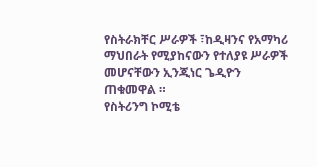የስትራክቸር ሥራዎች ፣ከዲዛንና የአማካሪ ማህበራት የሚያከናውን የተለያዩ ሥራዎች መሆናቸውን ኢንጂነር ጌዲዮን ጠቁመዋል ።
የስትሪንግ ኮሚቴ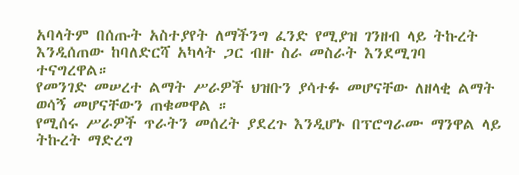አባላትም በሰጡት አስተያየት ለማችንግ ፈንድ የሚያዝ ገንዘብ ላይ ትኩረት እንዲሰጠው ከባለድርሻ አካላት ጋር ብዙ ስራ መስራት እንደሚገባ ተናግረዋል።
የመንገድ መሠረተ ልማት ሥራዎች ህዝቡን ያሳተፉ መሆናቸው ለዘላቂ ልማት ወሳኝ መሆናቸውን ጠቁመዋል ።
የሚሰሩ ሥራዎች ጥራትን መሰረት ያደረጉ እንዲሆኑ በፕሮግራሙ ማንዋል ላይ ትኩረት ማድረግ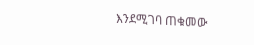እንደሚገባ ጠቁመው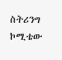ስትሪንግ ኮሚቴው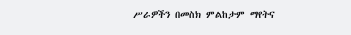ሥራዎችን በመስክ ምልከታም ማየትና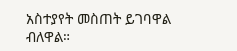አስተያየት መስጠት ይገባዋል ብለዋል።